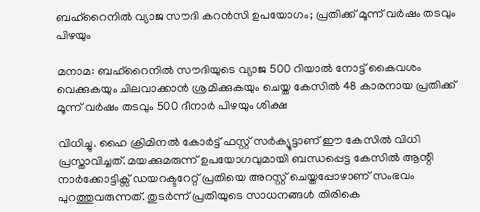ബഹ്റൈനിൽ വ്യാജ സൗദി കറൻസി ഉപയോഗം; പ്രതിക്ക് മൂന്ന് വർഷം തടവും പിഴയും

മനാമ: ബഹ്റൈനിൽ സൗദിയുടെ വ്യാജ 500 റിയാൽ നോട്ട് കൈവശം വെക്കുകയും ചിലവാക്കാൻ ശ്രമിക്കുകയും ചെയ്ത കേസിൽ 48 കാരനായ പ്രതിക്ക് മൂന്ന് വർഷം തടവും 500 ദീനാർ പിഴയും ശിക്ഷ

വിധിച്ചു. ഹൈ ക്രിമിനൽ കോർട്ട് ഫസ്റ്റ് സർക്യൂട്ടാണ് ഈ കേസിൽ വിധി പ്രസ്താവിച്ചത്. മയക്കുമരുന്ന് ഉപയോഗവുമായി ബന്ധപ്പെട്ട കേസിൽ ആന്റി നാർക്കോട്ടിക്സ് ഡയറക്ടറേറ്റ് പ്രതിയെ അറസ്റ്റ് ചെയ്തപ്പോഴാണ് സംഭവം പുറത്തുവരുന്നത്. തുടർന്ന് പ്രതിയുടെ സാധനങ്ങൾ തിരികെ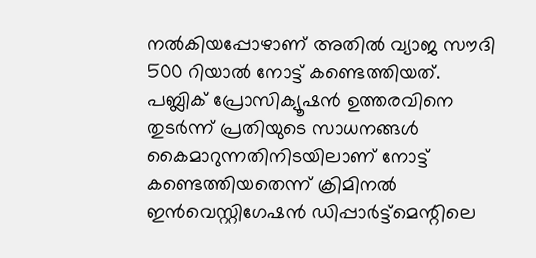നൽകിയപ്പോഴാണ് അതിൽ വ്യാജ സൗദി 500 റിയാൽ നോട്ട് കണ്ടെത്തിയത്. പബ്ലിക് പ്രോസിക്യൂഷൻ ഉത്തരവിനെ തുടർന്ന് പ്രതിയുടെ സാധനങ്ങൾ കൈമാറുന്നതിനിടയിലാണ് നോട്ട് കണ്ടെത്തിയതെന്ന് ക്രിമിനൽ ഇൻവെസ്റ്റിഗേഷൻ ഡിപ്പാർട്ട്മെന്റിലെ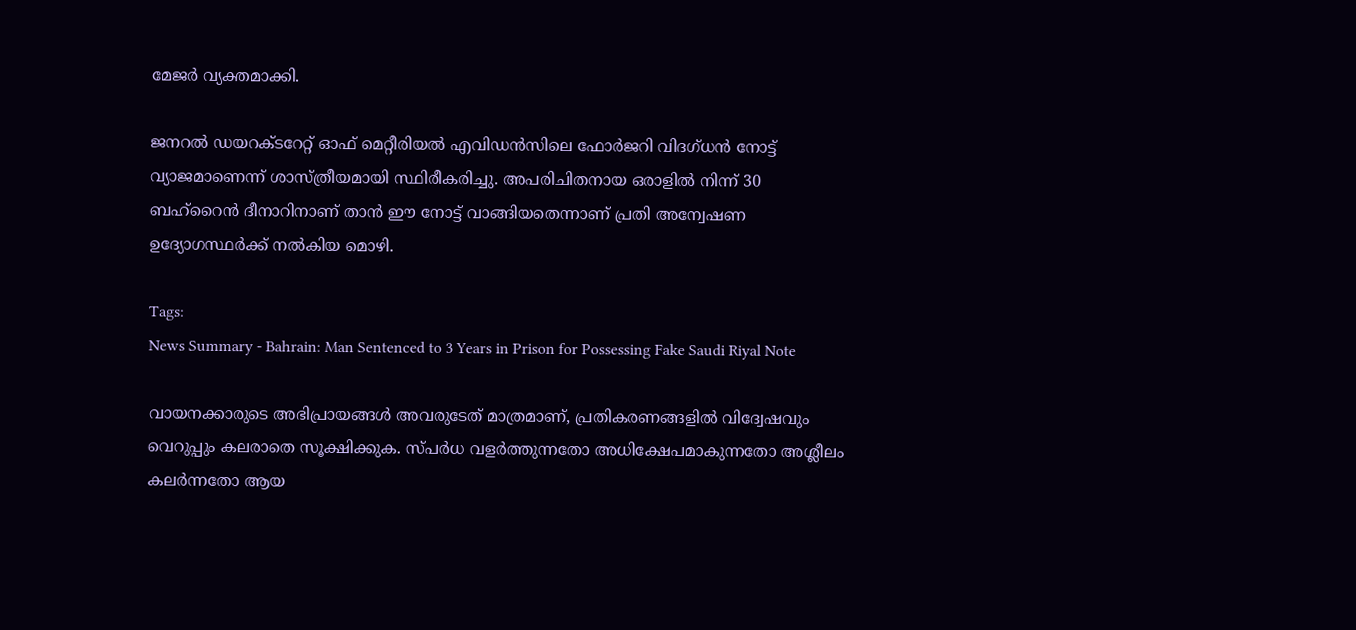മേജർ വ്യക്തമാക്കി.

ജനറൽ ഡയറക്ടറേറ്റ് ഓഫ് മെറ്റീരിയൽ എവിഡൻസിലെ ഫോർജറി വിദഗ്ധൻ നോട്ട് വ്യാജമാണെന്ന് ശാസ്ത്രീയമായി സ്ഥിരീകരിച്ചു. അപരിചിതനായ ഒരാളിൽ നിന്ന് 30 ബഹ്‌റൈൻ ദീനാറിനാണ് താൻ ഈ നോട്ട് വാങ്ങിയതെന്നാണ് പ്രതി അന്വേഷണ ഉദ്യോഗസ്ഥർക്ക് നൽകിയ മൊഴി.

Tags:
News Summary - Bahrain: Man Sentenced to 3 Years in Prison for Possessing Fake Saudi Riyal Note

വായനക്കാരുടെ അഭിപ്രായങ്ങള്‍ അവരുടേത് മാത്രമാണ്, പ്രതികരണങ്ങളിൽ വിദ്വേഷവും വെറുപ്പും കലരാതെ സൂക്ഷിക്കുക. സ്പർധ വളർത്തുന്നതോ അധിക്ഷേപമാകുന്നതോ അശ്ലീലം കലർന്നതോ ആയ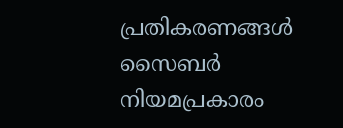പ്രതികരണങ്ങൾ സൈബർ നിയമപ്രകാരം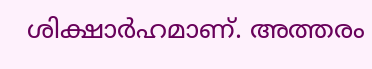ശിക്ഷാർഹമാണ്. അത്തരം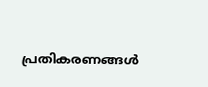പ്രതികരണങ്ങൾ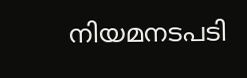നിയമനടപടി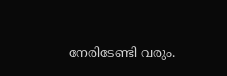നേരിടേണ്ടി വരും.